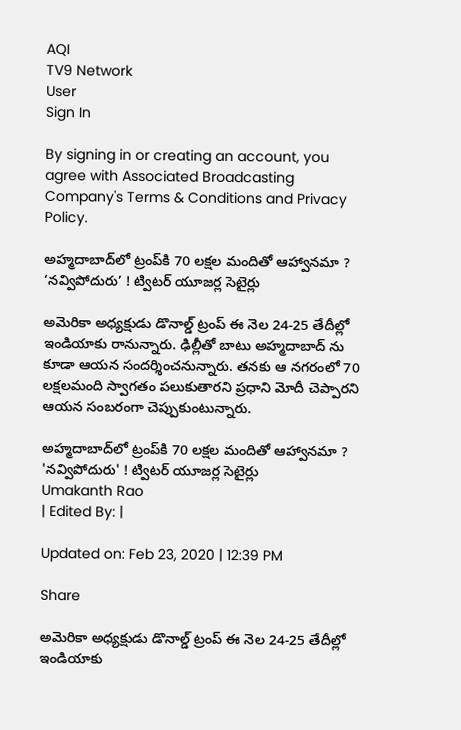AQI
TV9 Network
User
Sign In

By signing in or creating an account, you agree with Associated Broadcasting Company's Terms & Conditions and Privacy Policy.

అహ్మదాబాద్‌లో ట్రంప్‌కి 70 లక్షల మందితో ఆహ్వానమా ? ‘నవ్విపోదురు’ ! ట్విటర్ యూజర్ల సెటైర్లు

అమెరికా అధ్యక్షుడు డొనాల్డ్ ట్రంప్ ఈ నెల 24-25 తేదీల్లో ఇండియాకు రానున్నారు. ఢిల్లీతో బాటు అహ్మదాబాద్ ను కూడా ఆయన సందర్శించనున్నారు. తనకు ఆ నగరంలో 70 లక్షలమంది స్వాగతం పలుకుతారని ప్రధాని మోదీ చెప్పారని ఆయన సంబరంగా చెప్పుకుంటున్నారు.

అహ్మదాబాద్‌లో ట్రంప్‌కి 70 లక్షల మందితో ఆహ్వానమా ? 'నవ్విపోదురు' ! ట్విటర్ యూజర్ల సెటైర్లు
Umakanth Rao
| Edited By: |

Updated on: Feb 23, 2020 | 12:39 PM

Share

అమెరికా అధ్యక్షుడు డొనాల్డ్ ట్రంప్ ఈ నెల 24-25 తేదీల్లో ఇండియాకు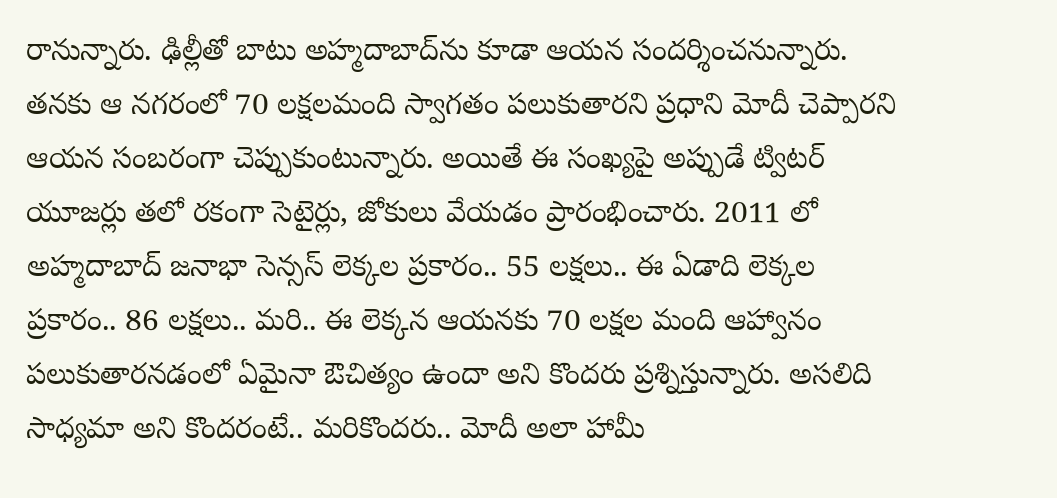రానున్నారు. ఢిల్లీతో బాటు అహ్మదాబాద్‌ను కూడా ఆయన సందర్శించనున్నారు. తనకు ఆ నగరంలో 70 లక్షలమంది స్వాగతం పలుకుతారని ప్రధాని మోదీ చెప్పారని ఆయన సంబరంగా చెప్పుకుంటున్నారు. అయితే ఈ సంఖ్యపై అప్పుడే ట్విటర్ యూజర్లు తలో రకంగా సెటైర్లు, జోకులు వేయడం ప్రారంభించారు. 2011 లో అహ్మదాబాద్ జనాభా సెన్సస్ లెక్కల ప్రకారం.. 55 లక్షలు.. ఈ ఏడాది లెక్కల ప్రకారం.. 86 లక్షలు.. మరి.. ఈ లెక్కన ఆయనకు 70 లక్షల మంది ఆహ్వానం పలుకుతారనడంలో ఏమైనా ఔచిత్యం ఉందా అని కొందరు ప్రశ్నిస్తున్నారు. అసలిది సాధ్యమా అని కొందరంటే.. మరికొందరు.. మోదీ అలా హామీ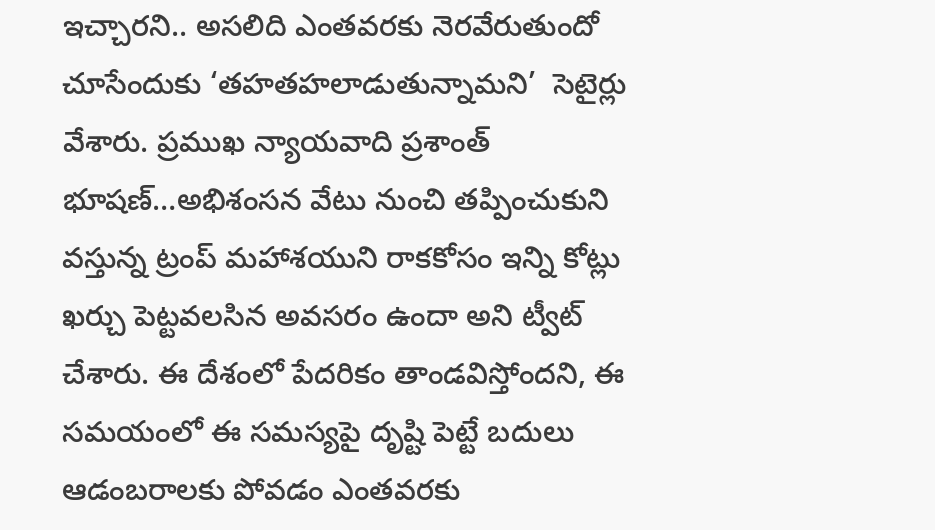ఇచ్చారని.. అసలిది ఎంతవరకు నెరవేరుతుందో చూసేందుకు ‘తహతహలాడుతున్నామని’  సెటైర్లు వేశారు. ప్రముఖ న్యాయవాది ప్రశాంత్ భూషణ్…అభిశంసన వేటు నుంచి తప్పించుకుని వస్తున్న ట్రంప్ మహాశయుని రాకకోసం ఇన్ని కోట్లు ఖర్చు పెట్టవలసిన అవసరం ఉందా అని ట్వీట్ చేశారు. ఈ దేశంలో పేదరికం తాండవిస్తోందని, ఈ సమయంలో ఈ సమస్యపై దృష్టి పెట్టే బదులు ఆడంబరాలకు పోవడం ఎంతవరకు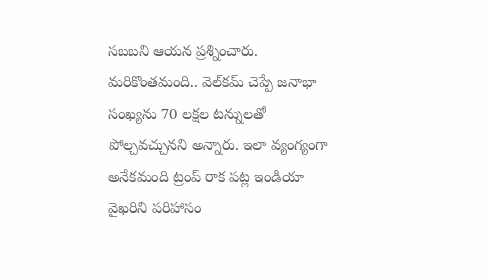సబబని ఆయన ప్రశ్నించారు. మరికొంతమంది.. వెల్‌కమ్ చెప్పే జనాభా సంఖ్యను 70 లక్షల టన్నులతో పోల్చవచ్చునని అన్నారు. ఇలా వ్యంగ్యంగా అనేకమంది ట్రంప్ రాక పట్ల ఇండియా వైఖరిని పరిహాసం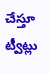చేస్తూ ట్వీట్లు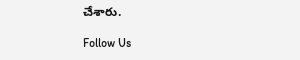చేశారు.

Follow Us